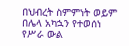በህብረት ስምምነት ወይም በሌላ አካኋን የተወሰነ የሥራ ውል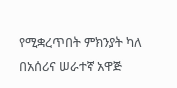የሚቋረጥበት ምክንያት ካለ በአሰሪና ሠራተኛ አዋጅ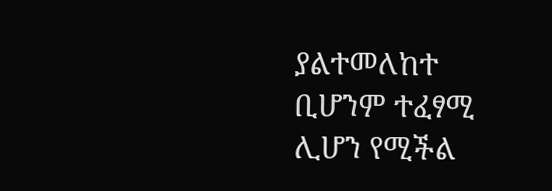ያልተመለከተ ቢሆንም ተፈፃሚ ሊሆን የሚችል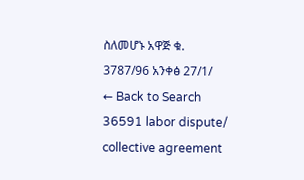ስለመሆኑ አዋጅ ቁ. 3787/96 አንቀፅ 27/1/
← Back to Search
36591 labor dispute/ collective agreement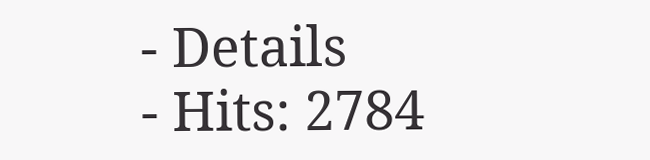- Details
- Hits: 2784